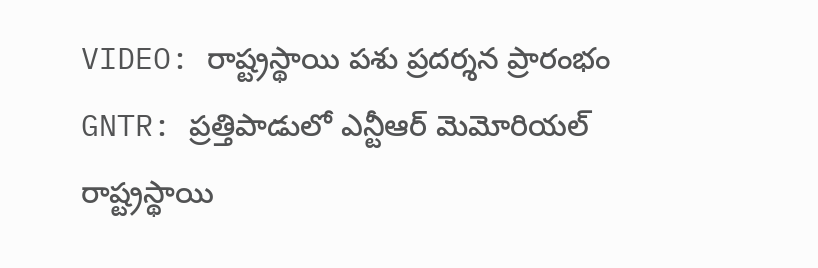VIDEO: రాష్ట్రస్థాయి పశు ప్రదర్శన ప్రారంభం
GNTR: ప్రత్తిపాడులో ఎన్టీఆర్ మెమోరియల్ రాష్ట్రస్థాయి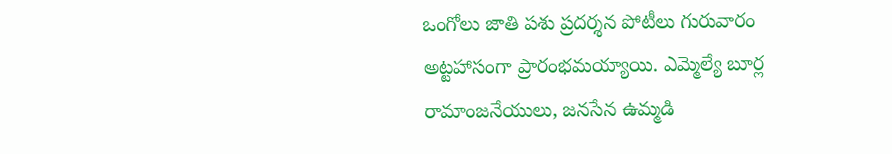ఒంగోలు జాతి పశు ప్రదర్శన పోటీలు గురువారం అట్టహాసంగా ప్రారంభమయ్యాయి. ఎమ్మెల్యే బూర్ల రామాంజనేయులు, జనసేన ఉమ్మడి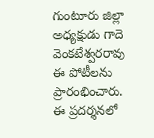గుంటూరు జిల్లా అధ్యక్షుడు గాదె వెంకటేశ్వరరావు ఈ పోటీలను ప్రారంభించారు. ఈ ప్రదర్శనలో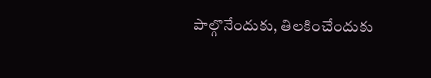పాల్గొనేందుకు, తిలకించేందుకు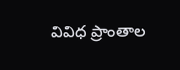వివిధ ప్రాంతాల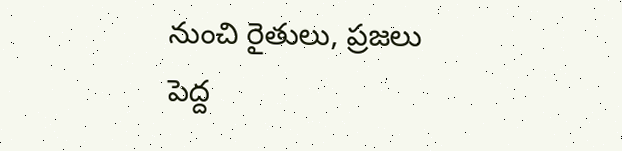నుంచి రైతులు, ప్రజలు పెద్ద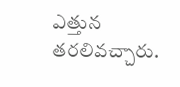ఎత్తున తరలివచ్చారు.